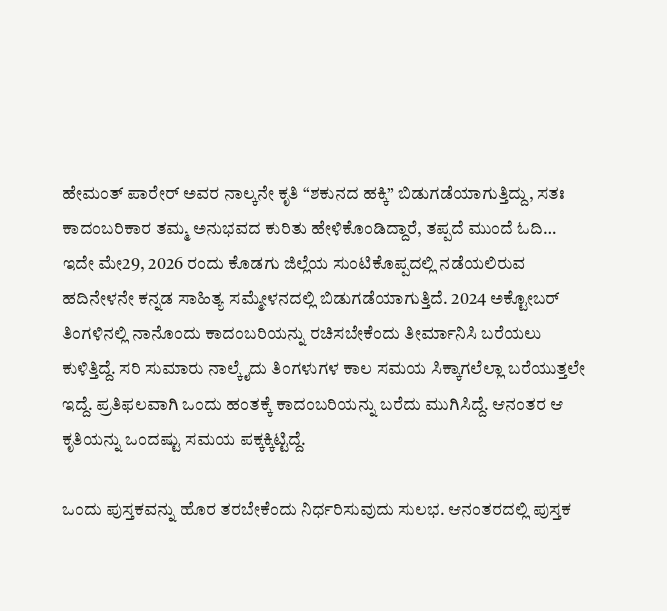ಹೇಮಂತ್ ಪಾರೇರ್ ಅವರ ನಾಲ್ಕನೇ ಕೃತಿ “ಶಕುನದ ಹಕ್ಕಿ” ಬಿಡುಗಡೆಯಾಗುತ್ತಿದ್ದು, ಸತಃ ಕಾದಂಬರಿಕಾರ ತಮ್ಮ ಅನುಭವದ ಕುರಿತು ಹೇಳಿಕೊಂಡಿದ್ದಾರೆ, ತಪ್ಪದೆ ಮುಂದೆ ಓದಿ…
ಇದೇ ಮೇ29, 2026 ರಂದು ಕೊಡಗು ಜಿಲ್ಲೆಯ ಸುಂಟಿಕೊಪ್ಪದಲ್ಲಿ ನಡೆಯಲಿರುವ ಹದಿನೇಳನೇ ಕನ್ನಡ ಸಾಹಿತ್ಯ ಸಮ್ಮೇಳನದಲ್ಲಿ ಬಿಡುಗಡೆಯಾಗುತ್ತಿದೆ. 2024 ಅಕ್ಟೋಬರ್ ತಿಂಗಳಿನಲ್ಲಿ ನಾನೊಂದು ಕಾದಂಬರಿಯನ್ನು ರಚಿಸಬೇಕೆಂದು ತೀರ್ಮಾನಿಸಿ ಬರೆಯಲು ಕುಳಿತ್ತಿದ್ದೆ. ಸರಿ ಸುಮಾರು ನಾಲ್ಕೈದು ತಿಂಗಳುಗಳ ಕಾಲ ಸಮಯ ಸಿಕ್ಕಾಗಲೆಲ್ಲಾ ಬರೆಯುತ್ತಲೇ ಇದ್ದೆ. ಪ್ರತಿಫಲವಾಗಿ ಒಂದು ಹಂತಕ್ಕೆ ಕಾದಂಬರಿಯನ್ನು ಬರೆದು ಮುಗಿಸಿದ್ದೆ. ಆನಂತರ ಆ ಕೃತಿಯನ್ನು ಒಂದಷ್ಟು ಸಮಯ ಪಕ್ಕಕ್ಕಿಟ್ಟಿದ್ದೆ.

ಒಂದು ಪುಸ್ತಕವನ್ನು ಹೊರ ತರಬೇಕೆಂದು ನಿರ್ಧರಿಸುವುದು ಸುಲಭ. ಆನಂತರದಲ್ಲಿ ಪುಸ್ತಕ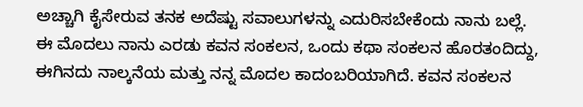ಅಚ್ಚಾಗಿ ಕೈಸೇರುವ ತನಕ ಅದೆಷ್ಟು ಸವಾಲುಗಳನ್ನು ಎದುರಿಸಬೇಕೆಂದು ನಾನು ಬಲ್ಲೆ.
ಈ ಮೊದಲು ನಾನು ಎರಡು ಕವನ ಸಂಕಲನ, ಒಂದು ಕಥಾ ಸಂಕಲನ ಹೊರತಂದಿದ್ದು, ಈಗಿನದು ನಾಲ್ಕನೆಯ ಮತ್ತು ನನ್ನ ಮೊದಲ ಕಾದಂಬರಿಯಾಗಿದೆ. ಕವನ ಸಂಕಲನ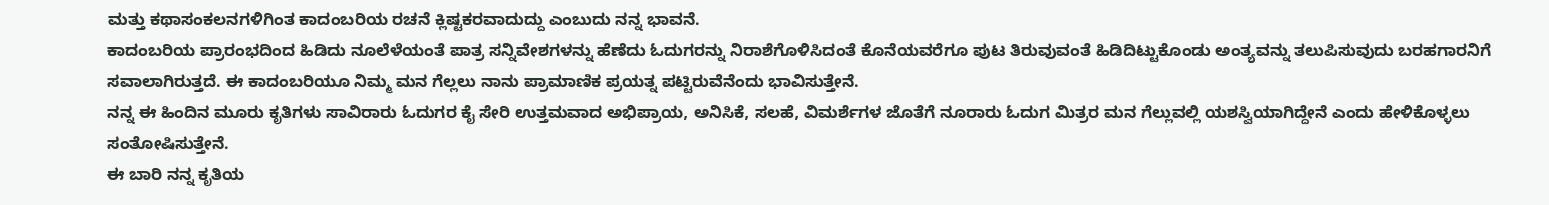ಮತ್ತು ಕಥಾಸಂಕಲನಗಳಿಗಿಂತ ಕಾದಂಬರಿಯ ರಚನೆ ಕ್ಲಿಷ್ಟಕರವಾದುದ್ದು ಎಂಬುದು ನನ್ನ ಭಾವನೆ.
ಕಾದಂಬರಿಯ ಪ್ರಾರಂಭದಿಂದ ಹಿಡಿದು ನೂಲೆಳೆಯಂತೆ ಪಾತ್ರ ಸನ್ನಿವೇಶಗಳನ್ನು ಹೆಣೆದು ಓದುಗರನ್ನು ನಿರಾಶೆಗೊಳಿಸಿದಂತೆ ಕೊನೆಯವರೆಗೂ ಪುಟ ತಿರುವುವಂತೆ ಹಿಡಿದಿಟ್ಟುಕೊಂಡು ಅಂತ್ಯವನ್ನು ತಲುಪಿಸುವುದು ಬರಹಗಾರನಿಗೆ ಸವಾಲಾಗಿರುತ್ತದೆ. ಈ ಕಾದಂಬರಿಯೂ ನಿಮ್ಮ ಮನ ಗೆಲ್ಲಲು ನಾನು ಪ್ರಾಮಾಣಿಕ ಪ್ರಯತ್ನ ಪಟ್ಟಿರುವೆನೆಂದು ಭಾವಿಸುತ್ತೇನೆ.
ನನ್ನ ಈ ಹಿಂದಿನ ಮೂರು ಕೃತಿಗಳು ಸಾವಿರಾರು ಓದುಗರ ಕೈ ಸೇರಿ ಉತ್ತಮವಾದ ಅಭಿಪ್ರಾಯ, ಅನಿಸಿಕೆ, ಸಲಹೆ, ವಿಮರ್ಶೆಗಳ ಜೊತೆಗೆ ನೂರಾರು ಓದುಗ ಮಿತ್ರರ ಮನ ಗೆಲ್ಲುವಲ್ಲಿ ಯಶಸ್ವಿಯಾಗಿದ್ದೇನೆ ಎಂದು ಹೇಳಿಕೊಳ್ಳಲು ಸಂತೋಷಿಸುತ್ತೇನೆ.
ಈ ಬಾರಿ ನನ್ನ ಕೃತಿಯ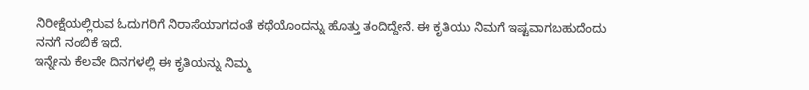ನಿರೀಕ್ಷೆಯಲ್ಲಿರುವ ಓದುಗರಿಗೆ ನಿರಾಸೆಯಾಗದಂತೆ ಕಥೆಯೊಂದನ್ನು ಹೊತ್ತು ತಂದಿದ್ದೇನೆ. ಈ ಕೃತಿಯು ನಿಮಗೆ ಇಷ್ಟವಾಗಬಹುದೆಂದು ನನಗೆ ನಂಬಿಕೆ ಇದೆ.
ಇನ್ನೇನು ಕೆಲವೇ ದಿನಗಳಲ್ಲಿ ಈ ಕೃತಿಯನ್ನು ನಿಮ್ಮ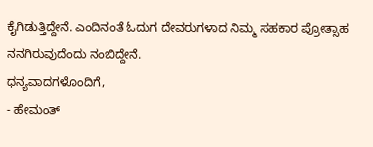ಕೈಗಿಡುತ್ತಿದ್ದೇನೆ. ಎಂದಿನಂತೆ ಓದುಗ ದೇವರುಗಳಾದ ನಿಮ್ಮ ಸಹಕಾರ ಪ್ರೋತ್ಸಾಹ ನನಗಿರುವುದೆಂದು ನಂಬಿದ್ದೇನೆ.
ಧನ್ಯವಾದಗಳೊಂದಿಗೆ,
- ಹೇಮಂತ್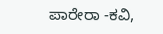ಪಾರೇರಾ -ಕವಿ,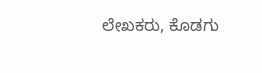ಲೇಖಕರು, ಕೊಡಗು